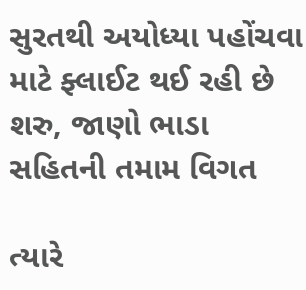સુરતથી અયોધ્યા પહોંચવા માટે ફ્લાઈટ થઈ રહી છે શરુ, જાણો ભાડા સહિતની તમામ વિગત

ત્યારે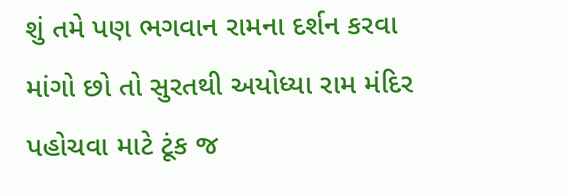શું તમે પણ ભગવાન રામના દર્શન કરવા માંગો છો તો સુરતથી અયોધ્યા રામ મંદિર પહોચવા માટે ટૂંક જ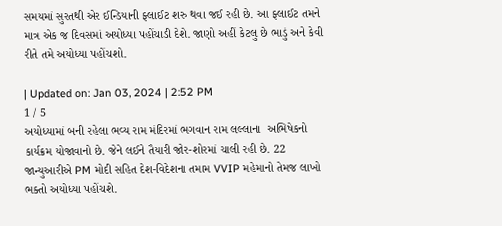સમયમાં સુરતથી એર ઈન્ડિયાની ફ્લાઈટ શરુ થવા જઈ રહી છે. આ ફ્લાઈટ તમને માત્ર એક જ દિવસમાં અયોધ્યા પહોંચાડી દેશે. જાણો અહીં કેટલુ છે ભાડું અને કેવી રીતે તમે અયોધ્યા પહોંચશો.

| Updated on: Jan 03, 2024 | 2:52 PM
1 / 5
અયોધ્યામાં બની રહેલા ભવ્ય રામ મંદિરમાં ભગવાન રામ લલ્લાના  અભિષેકનો કાર્યક્રમ યોજાવાનો છે. જેને લઈને તૈયારી જોર-શોરમાં ચાલી રહી છે. 22 જાન્યુઆરીએ PM મોદી સહિત દેશ-વિદેશના તમામ VVIP મહેમાનો તેમજ લાખો ભક્તો અયોધ્યા પહોંચશે.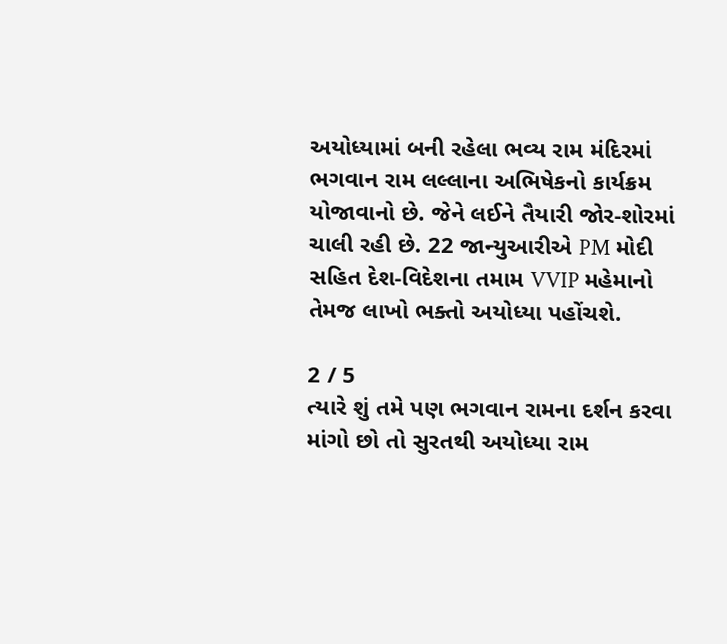અયોધ્યામાં બની રહેલા ભવ્ય રામ મંદિરમાં ભગવાન રામ લલ્લાના અભિષેકનો કાર્યક્રમ યોજાવાનો છે. જેને લઈને તૈયારી જોર-શોરમાં ચાલી રહી છે. 22 જાન્યુઆરીએ PM મોદી સહિત દેશ-વિદેશના તમામ VVIP મહેમાનો તેમજ લાખો ભક્તો અયોધ્યા પહોંચશે.

2 / 5
ત્યારે શું તમે પણ ભગવાન રામના દર્શન કરવા માંગો છો તો સુરતથી અયોધ્યા રામ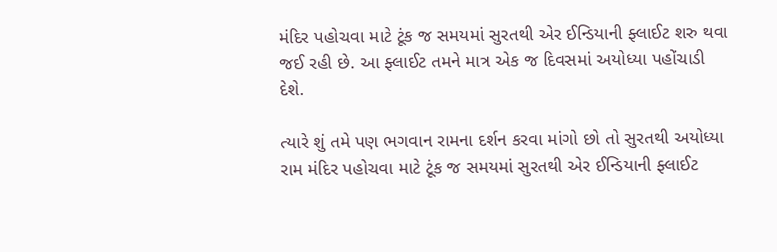મંદિર પહોચવા માટે ટૂંક જ સમયમાં સુરતથી એર ઈન્ડિયાની ફ્લાઈટ શરુ થવા જઈ રહી છે. આ ફ્લાઈટ તમને માત્ર એક જ દિવસમાં અયોધ્યા પહોંચાડી દેશે.

ત્યારે શું તમે પણ ભગવાન રામના દર્શન કરવા માંગો છો તો સુરતથી અયોધ્યા રામ મંદિર પહોચવા માટે ટૂંક જ સમયમાં સુરતથી એર ઈન્ડિયાની ફ્લાઈટ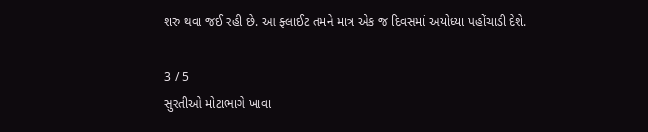શરુ થવા જઈ રહી છે. આ ફ્લાઈટ તમને માત્ર એક જ દિવસમાં અયોધ્યા પહોંચાડી દેશે.

3 / 5
સુરતીઓ મોટાભાગે ખાવા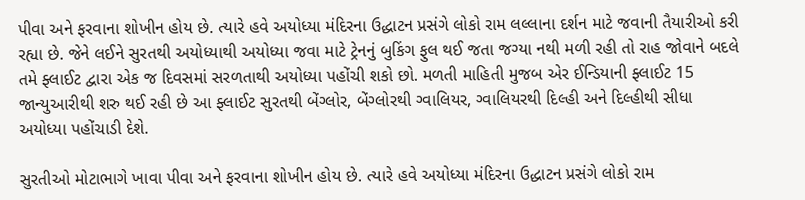પીવા અને ફરવાના શોખીન હોય છે. ત્યારે હવે અયોધ્યા મંદિરના ઉદ્ધાટન પ્રસંગે લોકો રામ લલ્લાના દર્શન માટે જવાની તૈયારીઓ કરી રહ્યા છે. જેને લઈને સુરતથી અયોધ્યાથી અયોધ્યા જવા માટે ટ્રેનનું બુકિંગ ફુલ થઈ જતા જગ્યા નથી મળી રહી તો રાહ જોવાને બદલે તમે ફ્લાઈટ દ્વારા એક જ દિવસમાં સરળતાથી અયોધ્યા પહોંચી શકો છો. મળતી માહિતી મુજબ એર ઈન્ડિયાની ફ્લાઈટ 15 જાન્યુઆરીથી શરુ થઈ રહી છે આ ફ્લાઈટ સુરતથી બેંગ્લોર, બેંગ્લોરથી ગ્વાલિયર, ગ્વાલિયરથી દિલ્હી અને દિલ્હીથી સીધા અયોધ્યા પહોંચાડી દેશે.

સુરતીઓ મોટાભાગે ખાવા પીવા અને ફરવાના શોખીન હોય છે. ત્યારે હવે અયોધ્યા મંદિરના ઉદ્ધાટન પ્રસંગે લોકો રામ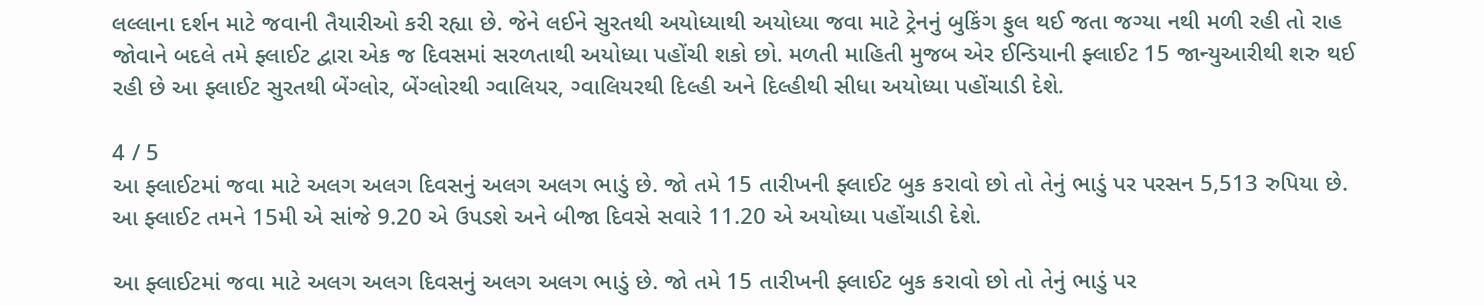લલ્લાના દર્શન માટે જવાની તૈયારીઓ કરી રહ્યા છે. જેને લઈને સુરતથી અયોધ્યાથી અયોધ્યા જવા માટે ટ્રેનનું બુકિંગ ફુલ થઈ જતા જગ્યા નથી મળી રહી તો રાહ જોવાને બદલે તમે ફ્લાઈટ દ્વારા એક જ દિવસમાં સરળતાથી અયોધ્યા પહોંચી શકો છો. મળતી માહિતી મુજબ એર ઈન્ડિયાની ફ્લાઈટ 15 જાન્યુઆરીથી શરુ થઈ રહી છે આ ફ્લાઈટ સુરતથી બેંગ્લોર, બેંગ્લોરથી ગ્વાલિયર, ગ્વાલિયરથી દિલ્હી અને દિલ્હીથી સીધા અયોધ્યા પહોંચાડી દેશે.

4 / 5
આ ફ્લાઈટમાં જવા માટે અલગ અલગ દિવસનું અલગ અલગ ભાડું છે. જો તમે 15 તારીખની ફ્લાઈટ બુક કરાવો છો તો તેનું ભાડું પર પરસન 5,513 રુપિયા છે.  આ ફ્લાઈટ તમને 15મી એ સાંજે 9.20 એ ઉપડશે અને બીજા દિવસે સવારે 11.20 એ અયોધ્યા પહોંચાડી દેશે.

આ ફ્લાઈટમાં જવા માટે અલગ અલગ દિવસનું અલગ અલગ ભાડું છે. જો તમે 15 તારીખની ફ્લાઈટ બુક કરાવો છો તો તેનું ભાડું પર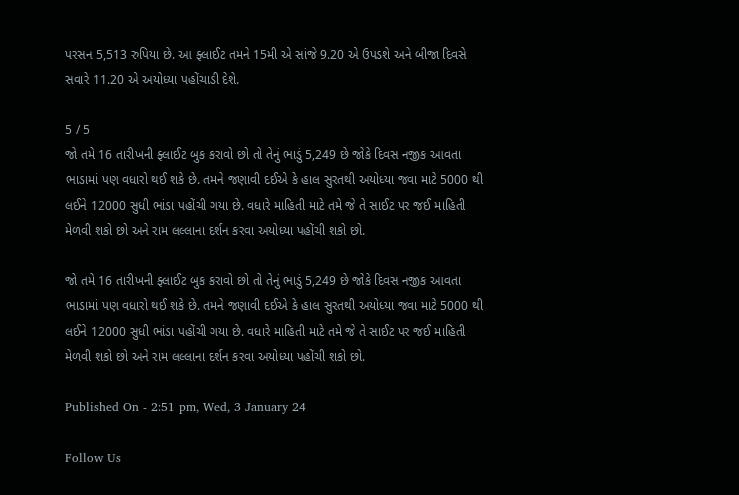પરસન 5,513 રુપિયા છે. આ ફ્લાઈટ તમને 15મી એ સાંજે 9.20 એ ઉપડશે અને બીજા દિવસે સવારે 11.20 એ અયોધ્યા પહોંચાડી દેશે.

5 / 5
જો તમે 16 તારીખની ફ્લાઈટ બુક કરાવો છો તો તેનું ભાડું 5,249 છે જોકે દિવસ નજીક આવતા ભાડામાં પણ વધારો થઈ શકે છે. તમને જણાવી દઈએ કે હાલ સુરતથી અયોધ્યા જવા માટે 5000 થી લઈને 12000 સુધી ભાંડા પહોંચી ગયા છે. વધારે માહિતી માટે તમે જે તે સાઈટ પર જઈ માહિતી મેળવી શકો છો અને રામ લલ્લાના દર્શન કરવા અયોધ્યા પહોંચી શકો છો.

જો તમે 16 તારીખની ફ્લાઈટ બુક કરાવો છો તો તેનું ભાડું 5,249 છે જોકે દિવસ નજીક આવતા ભાડામાં પણ વધારો થઈ શકે છે. તમને જણાવી દઈએ કે હાલ સુરતથી અયોધ્યા જવા માટે 5000 થી લઈને 12000 સુધી ભાંડા પહોંચી ગયા છે. વધારે માહિતી માટે તમે જે તે સાઈટ પર જઈ માહિતી મેળવી શકો છો અને રામ લલ્લાના દર્શન કરવા અયોધ્યા પહોંચી શકો છો.

Published On - 2:51 pm, Wed, 3 January 24

Follow Us